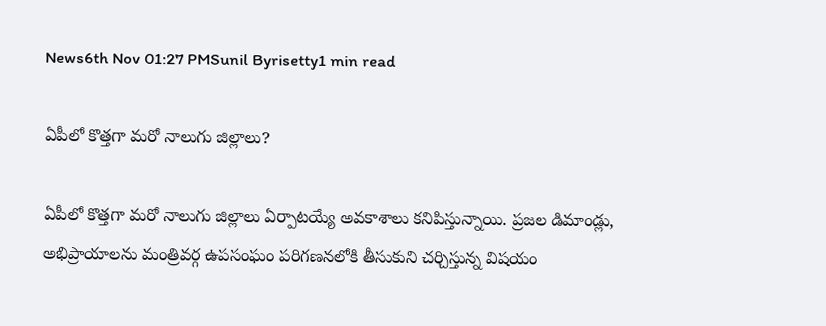News6th Nov 01:27 PMSunil Byrisetty1 min read

ఏపీలో కొత్తగా మరో నాలుగు జిల్లాలు?

ఏపీలో కొత్తగా మరో నాలుగు జిల్లాలు ఏర్పాటయ్యే అవకాశాలు కనిపిస్తున్నాయి. ప్రజల డిమాండ్లు, అభిప్రాయాలను మంత్రివర్గ ఉపసంఘం పరిగణనలోకి తీసుకుని చర్చిస్తున్న విషయం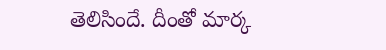తెలిసిందే. దీంతో మార్క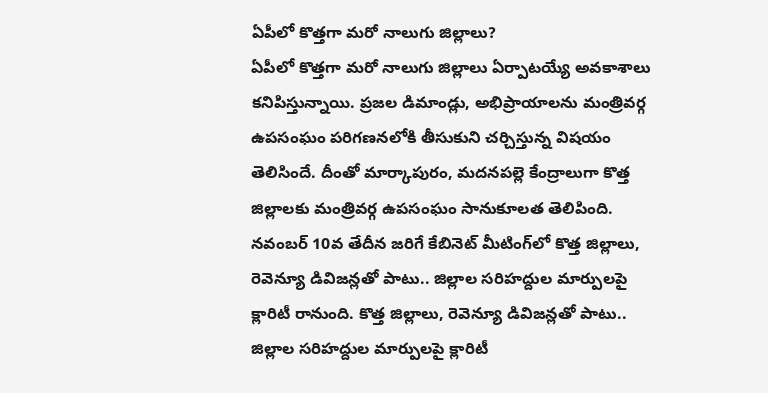ఏపీలో కొత్తగా మరో నాలుగు జిల్లాలు?
ఏపీలో కొత్తగా మరో నాలుగు జిల్లాలు ఏర్పాటయ్యే అవకాశాలు కనిపిస్తున్నాయి. ప్రజల డిమాండ్లు, అభిప్రాయాలను మంత్రివర్గ ఉపసంఘం పరిగణనలోకి తీసుకుని చర్చిస్తున్న విషయం తెలిసిందే. దీంతో మార్కాపురం, మదనపల్లె కేంద్రాలుగా కొత్త జిల్లాలకు మంత్రివర్గ ఉపసంఘం సానుకూలత తెలిపింది. నవంబర్ 10వ తేదీన జరిగే కేబినెట్ మీటింగ్‌లో కొత్త జిల్లాలు, రెవెన్యూ డివిజన్లతో పాటు.. జిల్లాల సరిహద్దుల మార్పులపై క్లారిటీ రానుంది. కొత్త జిల్లాలు, రెవెన్యూ డివిజన్లతో పాటు.. జిల్లాల సరిహద్దుల మార్పులపై క్లారిటీ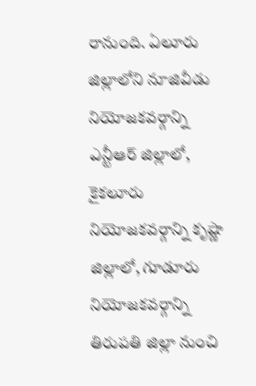రానుంది. ఏలూరు జిల్లాలోని నూజివీడు నియోజకవర్గాన్ని ఎన్టీఆర్‌ జిల్లాలో, కైకలూరు నియోజకవర్గాన్ని కృష్ణా జిల్లాలో, గూడూరు నియోజకవర్గాన్ని తిరుపతి జిల్లా నుంచి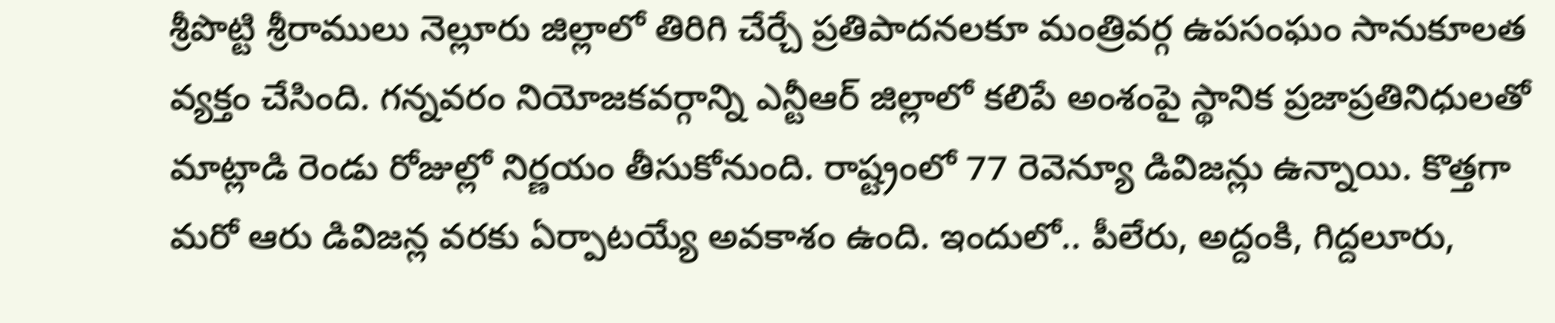శ్రీపొట్టి శ్రీరాములు నెల్లూరు జిల్లాలో తిరిగి చేర్చే ప్రతిపాదనలకూ మంత్రివర్గ ఉపసంఘం సానుకూలత వ్యక్తం చేసింది. గన్నవరం నియోజకవర్గాన్ని ఎన్టీఆర్‌ జిల్లాలో కలిపే అంశంపై స్థానిక ప్రజాప్రతినిధులతో మాట్లాడి రెండు రోజుల్లో నిర్ణయం తీసుకోనుంది. రాష్ట్రంలో 77 రెవెన్యూ డివిజన్లు ఉన్నాయి. కొత్తగా మరో ఆరు డివిజన్ల వరకు ఏర్పాటయ్యే అవకాశం ఉంది. ఇందులో.. పీలేరు, అద్దంకి, గిద్దలూరు,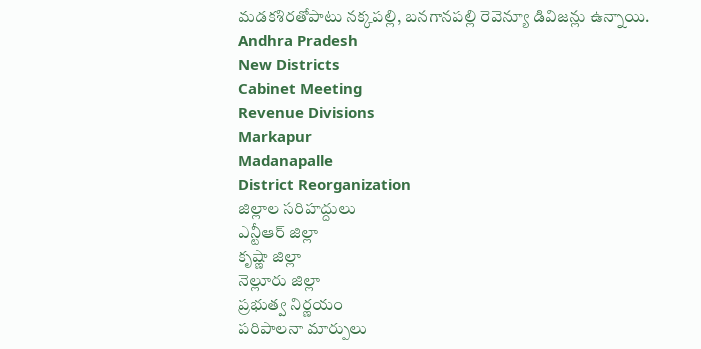మడకశిరతోపాటు నక్కపల్లి, బనగానపల్లి రెవెన్యూ డివిజన్లు ఉన్నాయి.
Andhra Pradesh
New Districts
Cabinet Meeting
Revenue Divisions
Markapur
Madanapalle
District Reorganization
జిల్లాల సరిహద్దులు
ఎన్టీఆర్ జిల్లా
కృష్ణా జిల్లా
నెల్లూరు జిల్లా
ప్రభుత్వ నిర్ణయం
పరిపాలనా మార్పులు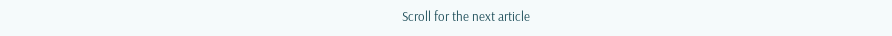Scroll for the next article